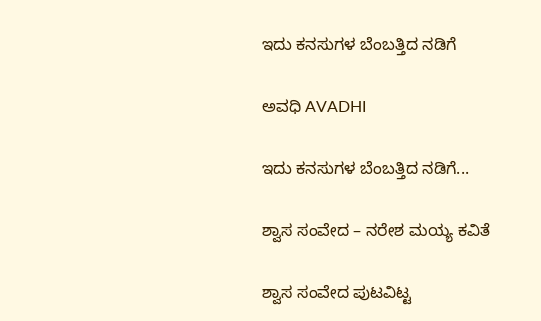ಇದು ಕನಸುಗಳ ಬೆಂಬತ್ತಿದ ನಡಿಗೆ‍

ಅವಧಿ AVADHI

ಇದು ಕನಸುಗಳ ಬೆಂಬತ್ತಿದ ನಡಿಗೆ...

ಶ್ವಾಸ ಸಂವೇದ – ನರೇಶ ಮಯ್ಯ ಕವಿತೆ

ಶ್ವಾಸ ಸಂವೇದ ಪುಟವಿಟ್ಟ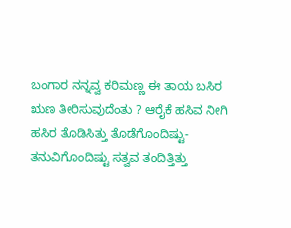ಬಂಗಾರ ನನ್ನವ್ವ ಕರಿಮಣ್ಣ ಈ ತಾಯ ಬಸಿರ ಋಣ ತೀರಿಸುವುದೆಂತು ? ಆರೈಕೆ ಹಸಿವ ನೀಗಿ ಹಸಿರ ತೊಡಿಸಿತ್ತು ತೊಡೆಗೊಂದಿಷ್ಟು- ತನುವಿಗೊಂದಿಷ್ಟು ಸತ್ವವ ತಂದಿತ್ತಿತ್ತು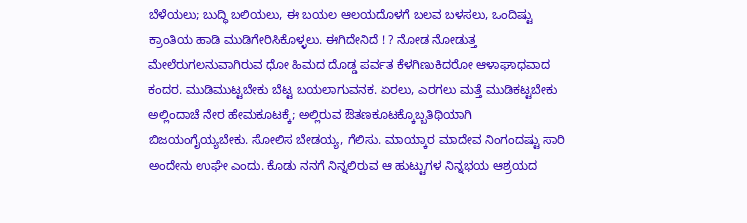ಬೆಳೆಯಲು; ಬುದ್ಧಿ ಬಲಿಯಲು, ಈ ಬಯಲ ಆಲಯದೊಳಗೆ ಬಲವ ಬಳಸಲು, ಒಂದಿಷ್ಟು ಕ್ರಾಂತಿಯ ಹಾಡಿ ಮುಡಿಗೇರಿಸಿಕೊಳ್ಳಲು. ಈಗಿದೇನಿದೆ ! ? ನೋಡ ನೋಡುತ್ತ ಮೇಲೆರುಗಲನುವಾಗಿರುವ ಧೋ ಹಿಮದ ದೊಡ್ಡ ಪರ್ವತ ಕೆಳಗಿಣುಕಿದರೋ ಆಳಾಘಾಧವಾದ ಕಂದರ. ಮುಡಿಮುಟ್ಟಬೇಕು ಬೆಟ್ಟ ಬಯಲಾಗುವನಕ. ಏರಲು, ಎರಗಲು ಮತ್ತೆ ಮುಡಿಕಟ್ಟಬೇಕು ಅಲ್ಲಿಂದಾಚೆ ನೇರ ಹೇಮಕೂಟಕ್ಕೆ; ಅಲ್ಲಿರುವ ಔತಣಕೂಟಕ್ಕೊಬ್ಬತಿಥಿಯಾಗಿ ಬಿಜಯಂಗೈಯ್ಯಬೇಕು. ಸೋಲಿಸ ಬೇಡಯ್ಯ, ಗೆಲಿಸು. ಮಾಯ್ಕಾರ ಮಾದೇವ ನಿಂಗಂದಷ್ಟು ಸಾರಿ ಅಂದೇನು ಉಘೇ ಎಂದು. ಕೊಡು ನನಗೆ ನಿನ್ನಲಿರುವ ಆ ಹುಟ್ಟುಗಳ ನಿನ್ನಭಯ ಆಶ್ರಯದ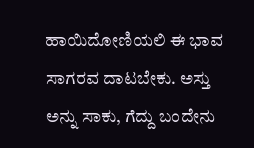ಹಾಯಿದೋಣಿಯಲಿ ಈ ಭಾವ ಸಾಗರವ ದಾಟಬೇಕು. ಅಸ್ತು ಅನ್ನು ಸಾಕು, ಗೆದ್ದು ಬಂದೇನು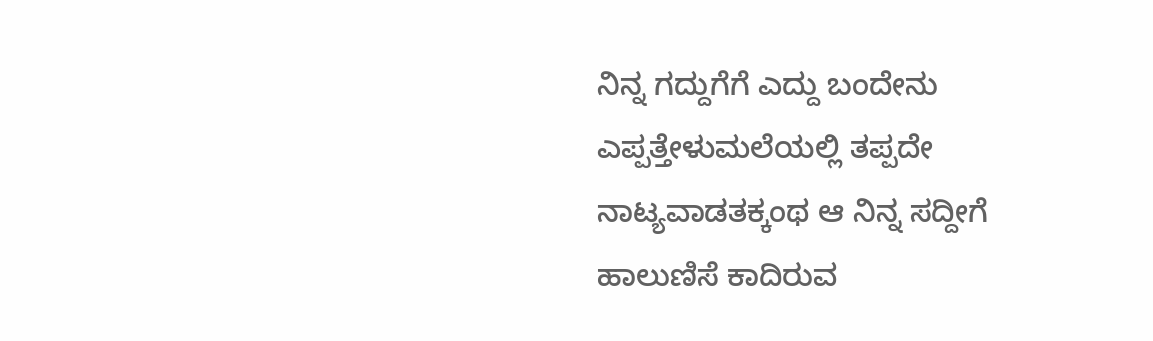ನಿನ್ನ ಗದ್ದುಗೆಗೆ ಎದ್ದು ಬಂದೇನು ಎಪ್ಪತ್ತೇಳುಮಲೆಯಲ್ಲಿ ತಪ್ಪದೇ ನಾಟ್ಯವಾಡತಕ್ಕಂಥ ಆ ನಿನ್ನ ಸದ್ದೀಗೆ ಹಾಲುಣಿಸೆ ಕಾದಿರುವ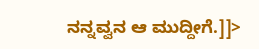ನನ್ನವ್ವನ ಆ ಮುದ್ದೀಗೆ.]]>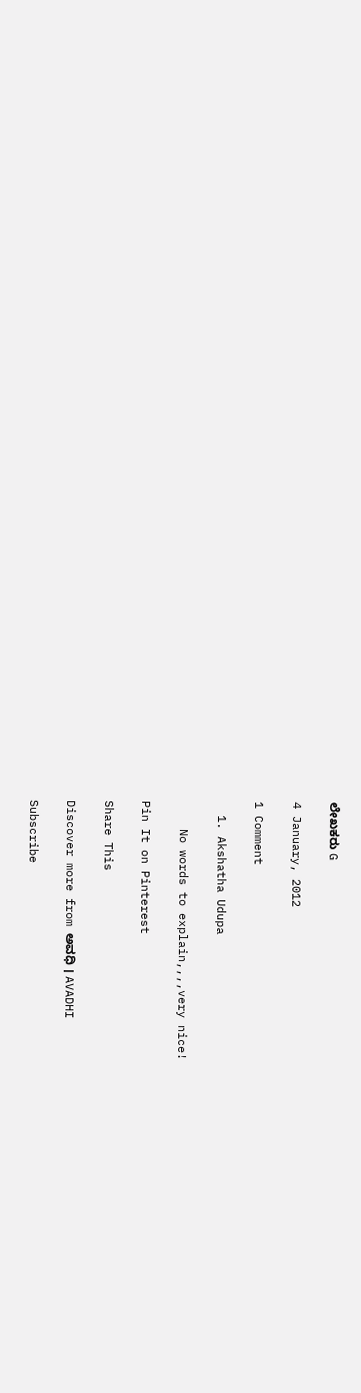ಲೇಖಕರು G

4 January, 2012

1 Comment

  1. Akshatha Udupa

    No words to explain,,,,very nice!

Pin It on Pinterest

Share This

Discover more from ಅವಧಿ । AVADHI

Subscribe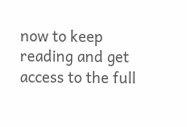now to keep reading and get access to the full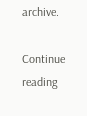archive.

Continue reading